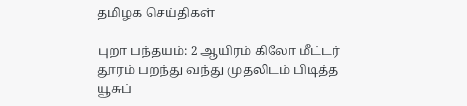தமிழக செய்திகள்

புறா பந்தயம்: 2 ஆயிரம் கிலோ மீட்டர் தூரம் பறந்து வந்து முதலிடம் பிடித்த யூசுப்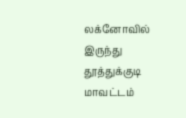லக்னோவில் இருந்து தூத்துக்குடி மாவட்டம்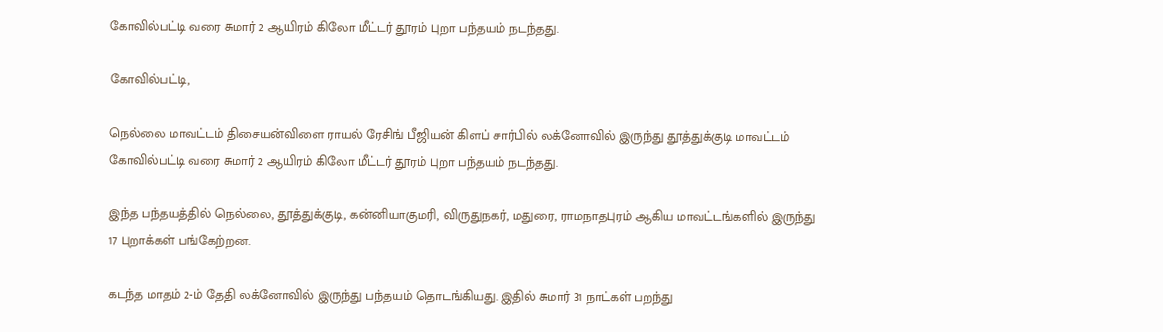கோவில்பட்டி வரை சுமார் 2 ஆயிரம் கிலோ மீட்டர் தூரம் புறா பந்தயம் நடந்தது.

கோவில்பட்டி,

நெல்லை மாவட்டம் திசையன்விளை ராயல் ரேசிங் பீஜியன் கிளப் சார்பில் லக்னோவில் இருந்து தூத்துக்குடி மாவட்டம் கோவில்பட்டி வரை சுமார் 2 ஆயிரம் கிலோ மீட்டர் தூரம் புறா பந்தயம் நடந்தது.

இந்த பந்தயத்தில் நெல்லை, தூத்துக்குடி, கன்னியாகுமரி, விருதுநகர், மதுரை, ராமநாதபுரம் ஆகிய மாவட்டங்களில் இருந்து 17 புறாக்கள் பங்கேற்றன.

கடந்த மாதம் 2-ம் தேதி லக்னோவில் இருந்து பந்தயம் தொடங்கியது. இதில் சுமார் 31 நாட்கள் பறந்து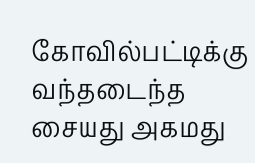கோவில்பட்டிக்கு வந்தடைந்த சையது அகமது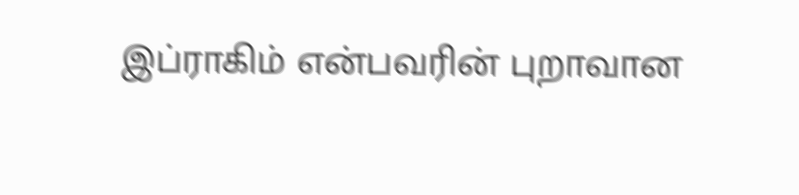இப்ராகிம் என்பவரின் புறாவான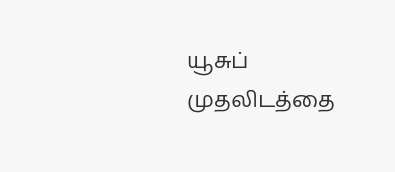யூசுப் முதலிடத்தை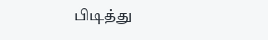பிடித்து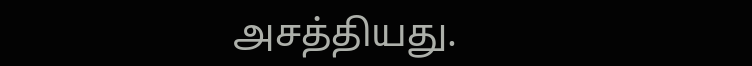அசத்தியது.